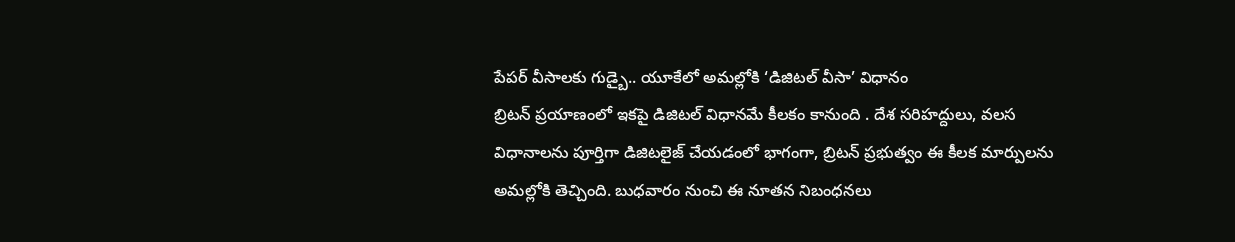పేపర్ వీసాలకు గుడ్బై.. యూకేలో అమల్లోకి ‘డిజిటల్ వీసా’ విధానం
బ్రిటన్ ప్రయాణంలో ఇకపై డిజిటల్ విధానమే కీలకం కానుంది . దేశ సరిహద్దులు, వలస విధానాలను పూర్తిగా డిజిటలైజ్ చేయడంలో భాగంగా, బ్రిటన్ ప్రభుత్వం ఈ కీలక మార్పులను అమల్లోకి తెచ్చింది. బుధవారం నుంచి ఈ నూతన నిబంధనలు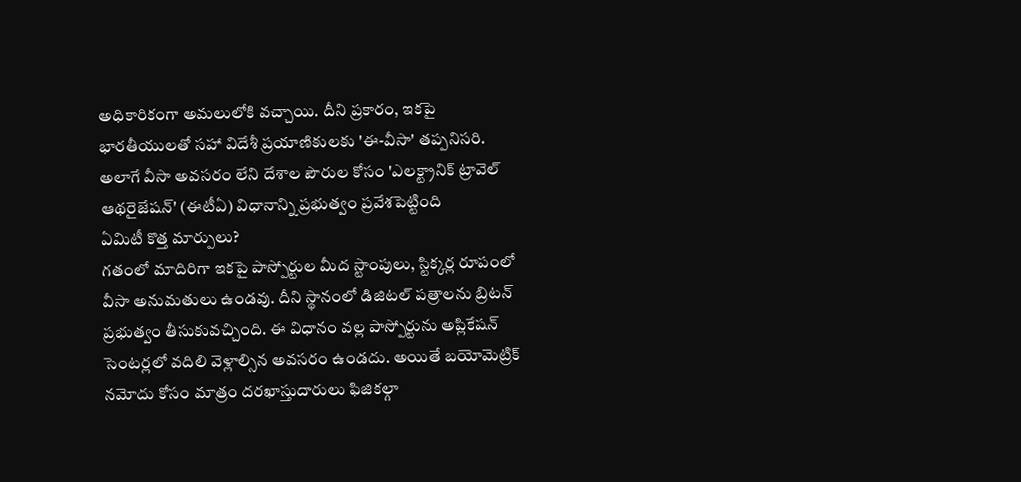అధికారికంగా అమలులోకి వచ్చాయి. దీని ప్రకారం, ఇకపై భారతీయులతో సహా విదేశీ ప్రయాణికులకు 'ఈ-వీసా' తప్పనిసరి. అలాగే వీసా అవసరం లేని దేశాల పౌరుల కోసం 'ఎలక్ట్రానిక్ ట్రావెల్ ఆథరైజేషన్' (ఈటీఏ) విధానాన్ని ప్రభుత్వం ప్రవేశపెట్టింది
ఏమిటీ కొత్త మార్పులు?
గతంలో మాదిరిగా ఇకపై పాస్పోర్టుల మీద స్టాంపులు, స్టిక్కర్ల రూపంలో వీసా అనుమతులు ఉండవు. దీని స్థానంలో డిజిటల్ పత్రాలను బ్రిటన్ ప్రభుత్వం తీసుకువచ్చింది. ఈ విధానం వల్ల పాస్పోర్టును అప్లికేషన్ సెంటర్లలో వదిలి వెళ్లాల్సిన అవసరం ఉండదు. అయితే బయోమెట్రిక్ నమోదు కోసం మాత్రం దరఖాస్తుదారులు ఫిజికల్గా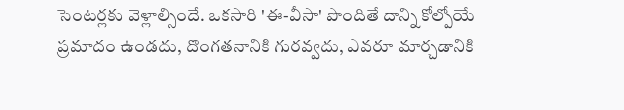సెంటర్లకు వెళ్లాల్సిందే. ఒకసారి 'ఈ-వీసా' పొందితే దాన్ని కోల్పోయే ప్రమాదం ఉండదు, దొంగతనానికి గురవ్వదు, ఎవరూ మార్చడానికి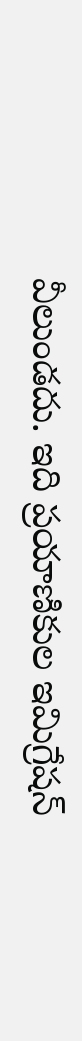వీలుండదు. ఇది ప్రయాణికుల ఇమిగ్రేషన్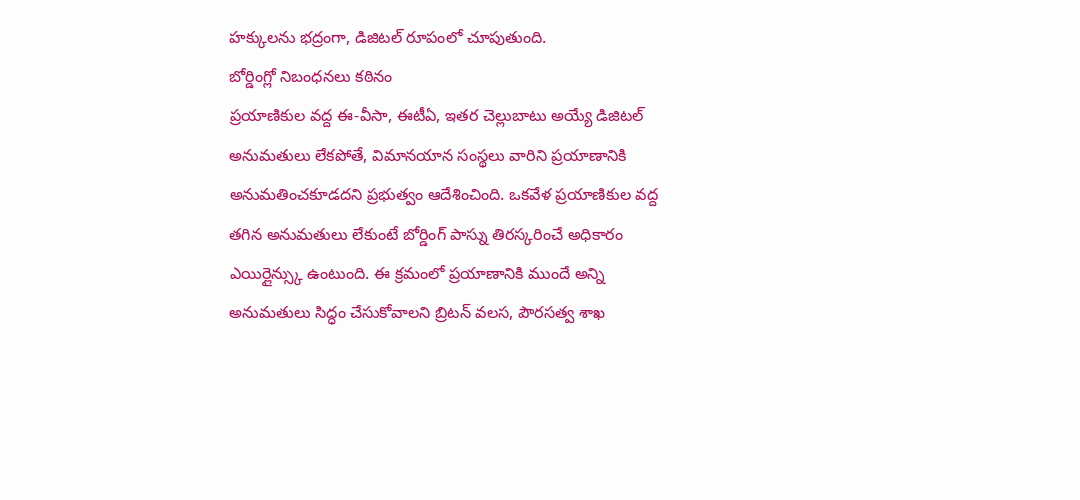హక్కులను భద్రంగా, డిజిటల్ రూపంలో చూపుతుంది.
బోర్డింగ్లో నిబంధనలు కఠినం
ప్రయాణికుల వద్ద ఈ-వీసా, ఈటీఏ, ఇతర చెల్లుబాటు అయ్యే డిజిటల్ అనుమతులు లేకపోతే, విమానయాన సంస్థలు వారిని ప్రయాణానికి అనుమతించకూడదని ప్రభుత్వం ఆదేశించింది. ఒకవేళ ప్రయాణికుల వద్ద తగిన అనుమతులు లేకుంటే బోర్డింగ్ పాస్ను తిరస్కరించే అధికారం ఎయిర్లైన్స్కు ఉంటుంది. ఈ క్రమంలో ప్రయాణానికి ముందే అన్ని అనుమతులు సిద్ధం చేసుకోవాలని బ్రిటన్ వలస, పౌరసత్వ శాఖ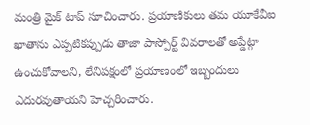మంత్రి మైక్ టాప్ సూచించారు. ప్రయాణికులు తమ యూకేవీఐ ఖాతాను ఎప్పటికప్పుడు తాజా పాస్పోర్ట్ వివరాలతో అప్డేట్గా ఉంచుకోవాలని, లేనిపక్షంలో ప్రయాణంలో ఇబ్బందులు ఎదురవుతాయని హెచ్చరించారు.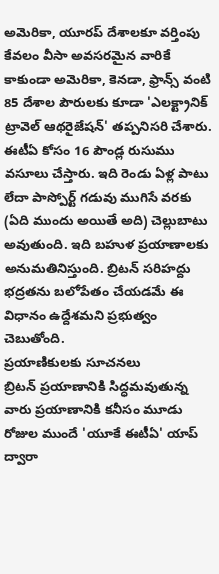అమెరికా, యూరప్ దేశాలకూ వర్తింపు
కేవలం వీసా అవసరమైన వారికే కాకుండా అమెరికా, కెనడా, ఫ్రాన్స్ వంటి 85 దేశాల పౌరులకు కూడా 'ఎలక్ట్రానిక్ ట్రావెల్ ఆథరైజేషన్' తప్పనిసరి చేశారు. ఈటీఏ కోసం 16 పౌండ్ల రుసుము వసూలు చేస్తారు. ఇది రెండు ఏళ్ల పాటు లేదా పాస్పోర్ట్ గడువు ముగిసే వరకు (ఏది ముందు అయితే అది) చెల్లుబాటు అవుతుంది. ఇది బహుళ ప్రయాణాలకు అనుమతినిస్తుంది. బ్రిటన్ సరిహద్దు భద్రతను బలోపేతం చేయడమే ఈ విధానం ఉద్దేశమని ప్రభుత్వం చెబుతోంది.
ప్రయాణికులకు సూచనలు
బ్రిటన్ ప్రయాణానికి సిద్ధమవుతున్న వారు ప్రయాణానికి కనీసం మూడు రోజుల ముందే 'యూకే ఈటీఏ' యాప్ ద్వారా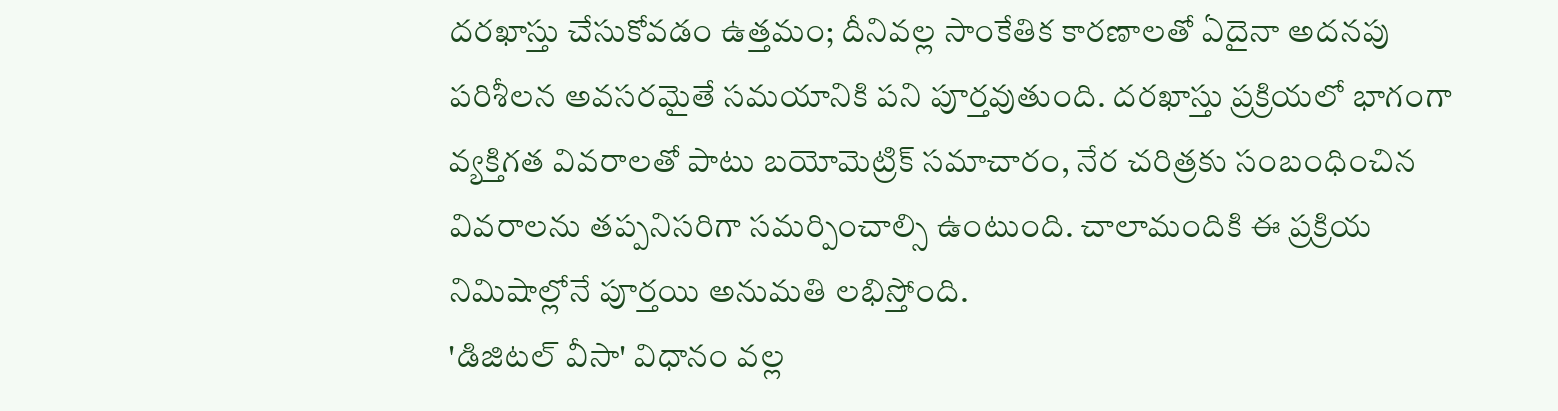దరఖాస్తు చేసుకోవడం ఉత్తమం; దీనివల్ల సాంకేతిక కారణాలతో ఏదైనా అదనపు పరిశీలన అవసరమైతే సమయానికి పని పూర్తవుతుంది. దరఖాస్తు ప్రక్రియలో భాగంగా వ్యక్తిగత వివరాలతో పాటు బయోమెట్రిక్ సమాచారం, నేర చరిత్రకు సంబంధించిన వివరాలను తప్పనిసరిగా సమర్పించాల్సి ఉంటుంది. చాలామందికి ఈ ప్రక్రియ నిమిషాల్లోనే పూర్తయి అనుమతి లభిస్తోంది.
'డిజిటల్ వీసా' విధానం వల్ల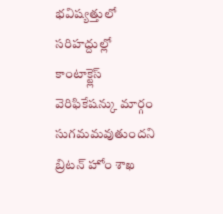భవిష్యత్తులో సరిహద్దుల్లో కాంటాక్ట్లెస్ వెరిఫికేషన్కు మార్గం సుగమమవుతుందని బ్రిటన్ హోం శాఖ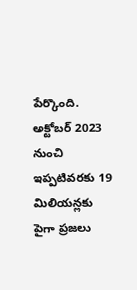పేర్కొంది. అక్టోబర్ 2023 నుంచి ఇప్పటివరకు 19 మిలియన్లకు పైగా ప్రజలు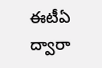ఈటీఏ ద్వారా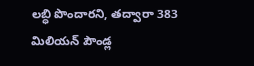లబ్ధి పొందారని, తద్వారా 383 మిలియన్ పౌండ్ల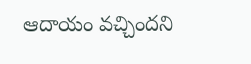ఆదాయం వచ్చిందని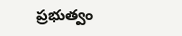ప్రభుత్వం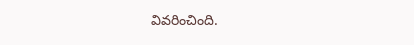వివరించింది.